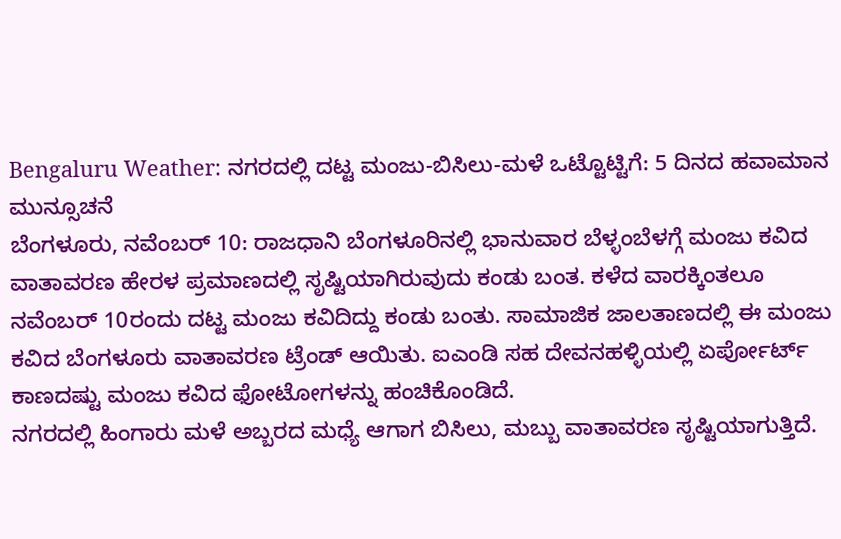Bengaluru Weather: ನಗರದಲ್ಲಿ ದಟ್ಟ ಮಂಜು-ಬಿಸಿಲು-ಮಳೆ ಒಟ್ಟೊಟ್ಟಿಗೆ: 5 ದಿನದ ಹವಾಮಾನ ಮುನ್ಸೂಚನೆ
ಬೆಂಗಳೂರು, ನವೆಂಬರ್ 10: ರಾಜಧಾನಿ ಬೆಂಗಳೂರಿನಲ್ಲಿ ಭಾನುವಾರ ಬೆಳ್ಳಂಬೆಳಗ್ಗೆ ಮಂಜು ಕವಿದ ವಾತಾವರಣ ಹೇರಳ ಪ್ರಮಾಣದಲ್ಲಿ ಸೃಷ್ಟಿಯಾಗಿರುವುದು ಕಂಡು ಬಂತ. ಕಳೆದ ವಾರಕ್ಕಿಂತಲೂ ನವೆಂಬರ್ 10ರಂದು ದಟ್ಟ ಮಂಜು ಕವಿದಿದ್ದು ಕಂಡು ಬಂತು. ಸಾಮಾಜಿಕ ಜಾಲತಾಣದಲ್ಲಿ ಈ ಮಂಜು ಕವಿದ ಬೆಂಗಳೂರು ವಾತಾವರಣ ಟ್ರೆಂಡ್ ಆಯಿತು. ಐಎಂಡಿ ಸಹ ದೇವನಹಳ್ಳಿಯಲ್ಲಿ ಏರ್ಪೋರ್ಟ್ ಕಾಣದಷ್ಟು ಮಂಜು ಕವಿದ ಫೋಟೋಗಳನ್ನು ಹಂಚಿಕೊಂಡಿದೆ.
ನಗರದಲ್ಲಿ ಹಿಂಗಾರು ಮಳೆ ಅಬ್ಬರದ ಮಧ್ಯೆ ಆಗಾಗ ಬಿಸಿಲು, ಮಬ್ಬು ವಾತಾವರಣ ಸೃಷ್ಟಿಯಾಗುತ್ತಿದೆ.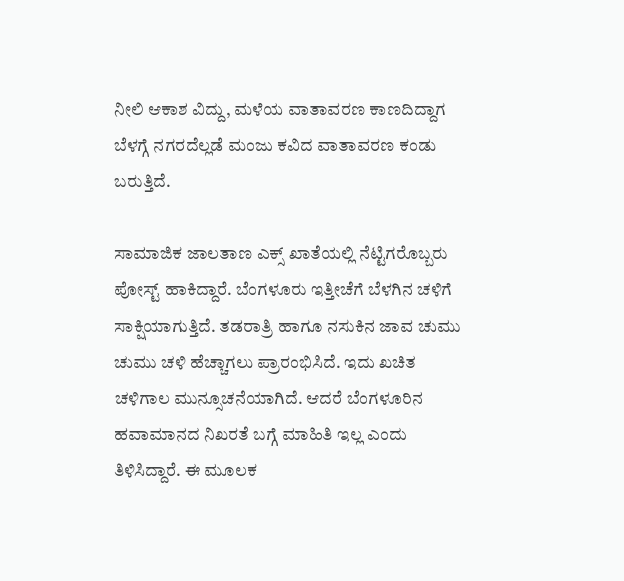ನೀಲಿ ಆಕಾಶ ವಿದ್ದು, ಮಳೆಯ ವಾತಾವರಣ ಕಾಣದಿದ್ದಾಗ ಬೆಳಗ್ಗೆ ನಗರದೆಲ್ಲಡೆ ಮಂಜು ಕವಿದ ವಾತಾವರಣ ಕಂಡು ಬರುತ್ತಿದೆ.

ಸಾಮಾಜಿಕ ಜಾಲತಾಣ ಎಕ್ಸ್ ಖಾತೆಯಲ್ಲಿ ನೆಟ್ಟಿಗರೊಬ್ಬರು ಪೋಸ್ಟ್ ಹಾಕಿದ್ದಾರೆ. ಬೆಂಗಳೂರು ಇತ್ತೀಚೆಗೆ ಬೆಳಗಿನ ಚಳಿಗೆ ಸಾಕ್ಷಿಯಾಗುತ್ತಿದೆ. ತಡರಾತ್ರಿ ಹಾಗೂ ನಸುಕಿನ ಜಾವ ಚುಮು ಚುಮು ಚಳಿ ಹೆಚ್ಚಾಗಲು ಪ್ರಾರಂಭಿಸಿದೆ. ಇದು ಖಚಿತ ಚಳಿಗಾಲ ಮುನ್ಸೂಚನೆಯಾಗಿದೆ. ಆದರೆ ಬೆಂಗಳೂರಿನ ಹವಾಮಾನದ ನಿಖರತೆ ಬಗ್ಗೆ ಮಾಹಿತಿ ಇಲ್ಲ ಎಂದು ತಿಳಿಸಿದ್ದಾರೆ. ಈ ಮೂಲಕ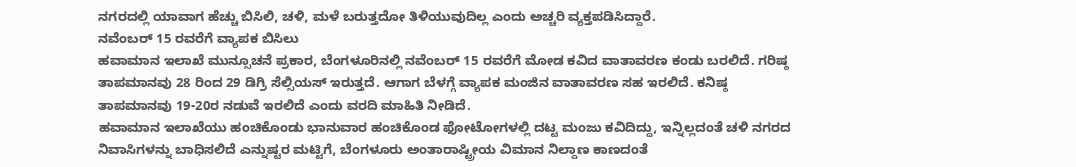ನಗರದಲ್ಲಿ ಯಾವಾಗ ಹೆಚ್ಚು ಬಿಸಿಲಿ, ಚಳಿ, ಮಳೆ ಬರುತ್ತದೋ ತಿಳಿಯುವುದಿಲ್ಲ ಎಂದು ಅಚ್ಚರಿ ವ್ಯಕ್ತಪಡಿಸಿದ್ದಾರೆ.
ನವೆಂಬರ್ 15 ರವರೆಗೆ ವ್ಯಾಪಕ ಬಿಸಿಲು
ಹವಾಮಾನ ಇಲಾಖೆ ಮುನ್ಸೂಚನೆ ಪ್ರಕಾರ, ಬೆಂಗಳೂರಿನಲ್ಲಿ ನವೆಂಬರ್ 15 ರವರೆಗೆ ಮೋಡ ಕವಿದ ವಾತಾವರಣ ಕಂಡು ಬರಲಿದೆ. ಗರಿಷ್ಠ ತಾಪಮಾನವು 28 ರಿಂದ 29 ಡಿಗ್ರಿ ಸೆಲ್ಸಿಯಸ್ ಇರುತ್ತದೆ. ಆಗಾಗ ಬೆಳಗ್ಗೆ ವ್ಯಾಪಕ ಮಂಜಿನ ವಾತಾವರಣ ಸಹ ಇರಲಿದೆ. ಕನಿಷ್ಠ ತಾಪಮಾನವು 19-20ರ ನಡುವೆ ಇರಲಿದೆ ಎಂದು ವರದಿ ಮಾಹಿತಿ ನೀಡಿದೆ.
ಹವಾಮಾನ ಇಲಾಖೆಯು ಹಂಚಿಕೊಂಡು ಭಾನುವಾರ ಹಂಚಿಕೊಂಡ ಫೋಟೋಗಳಲ್ಲಿ ದಟ್ಟ ಮಂಜು ಕವಿದಿದ್ದು, ಇನ್ನಿಲ್ಲದಂತೆ ಚಳಿ ನಗರದ ನಿವಾಸಿಗಳನ್ನು ಬಾಧಿಸಲಿದೆ ಎನ್ನುಷ್ಟರ ಮಟ್ಟಿಗೆ, ಬೆಂಗಳೂರು ಅಂತಾರಾಷ್ಟ್ರೀಯ ವಿಮಾನ ನಿಲ್ದಾಣ ಕಾಣದಂತೆ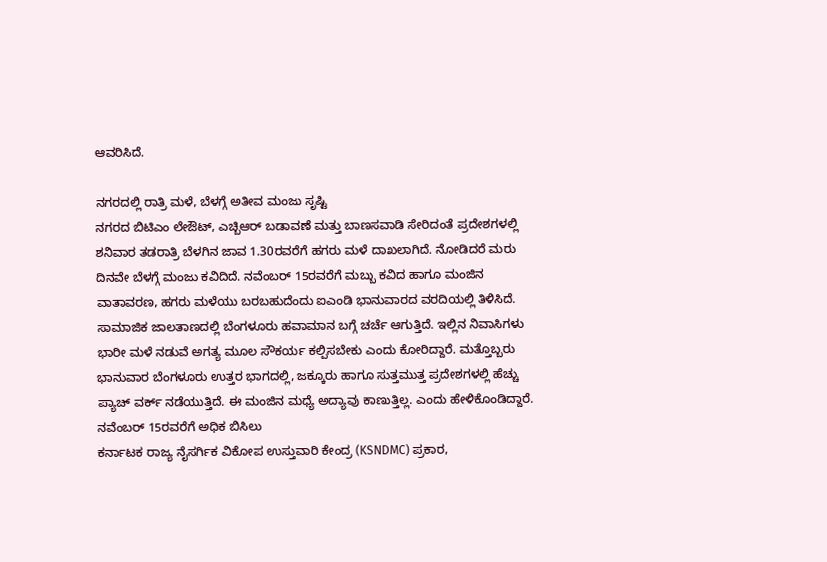ಆವರಿಸಿದೆ.

ನಗರದಲ್ಲಿ ರಾತ್ರಿ ಮಳೆ, ಬೆಳಗ್ಗೆ ಅತೀವ ಮಂಜು ಸೃಷ್ಟಿ
ನಗರದ ಬಿಟಿಎಂ ಲೇಔಟ್, ಎಚ್ಬಿಆರ್ ಬಡಾವಣೆ ಮತ್ತು ಬಾಣಸವಾಡಿ ಸೇರಿದಂತೆ ಪ್ರದೇಶಗಳಲ್ಲಿ ಶನಿವಾರ ತಡರಾತ್ರಿ ಬೆಳಗಿನ ಜಾವ 1.30ರವರೆಗೆ ಹಗರು ಮಳೆ ದಾಖಲಾಗಿದೆ. ನೋಡಿದರೆ ಮರು ದಿನವೇ ಬೆಳಗ್ಗೆ ಮಂಜು ಕವಿದಿದೆ. ನವೆಂಬರ್ 15ರವರೆಗೆ ಮಬ್ಬು ಕವಿದ ಹಾಗೂ ಮಂಜಿನ ವಾತಾವರಣ, ಹಗರು ಮಳೆಯು ಬರಬಹುದೆಂದು ಐಎಂಡಿ ಭಾನುವಾರದ ವರದಿಯಲ್ಲಿ ತಿಳಿಸಿದೆ.
ಸಾಮಾಜಿಕ ಜಾಲತಾಣದಲ್ಲಿ ಬೆಂಗಳೂರು ಹವಾಮಾನ ಬಗ್ಗೆ ಚರ್ಚೆ ಆಗುತ್ತಿದೆ. ಇಲ್ಲಿನ ನಿವಾಸಿಗಳು ಭಾರೀ ಮಳೆ ನಡುವೆ ಅಗತ್ಯ ಮೂಲ ಸೌಕರ್ಯ ಕಲ್ಪಿಸಬೇಕು ಎಂದು ಕೋರಿದ್ದಾರೆ. ಮತ್ತೊಬ್ಬರು ಭಾನುವಾರ ಬೆಂಗಳೂರು ಉತ್ತರ ಭಾಗದಲ್ಲಿ, ಜಕ್ಕೂರು ಹಾಗೂ ಸುತ್ತಮುತ್ತ ಪ್ರದೇಶಗಳಲ್ಲಿ ಹೆಚ್ಚು ಪ್ಯಾಚ್ ವರ್ಕ್ ನಡೆಯುತ್ತಿದೆ. ಈ ಮಂಜಿನ ಮಧ್ಯೆ ಅದ್ಯಾವು ಕಾಣುತ್ತಿಲ್ಲ. ಎಂದು ಹೇಳಿಕೊಂಡಿದ್ದಾರೆ.
ನವೆಂಬರ್ 15ರವರೆಗೆ ಅಧಿಕ ಬಿಸಿಲು
ಕರ್ನಾಟಕ ರಾಜ್ಯ ನೈಸರ್ಗಿಕ ವಿಕೋಪ ಉಸ್ತುವಾರಿ ಕೇಂದ್ರ (KSNDMC) ಪ್ರಕಾರ,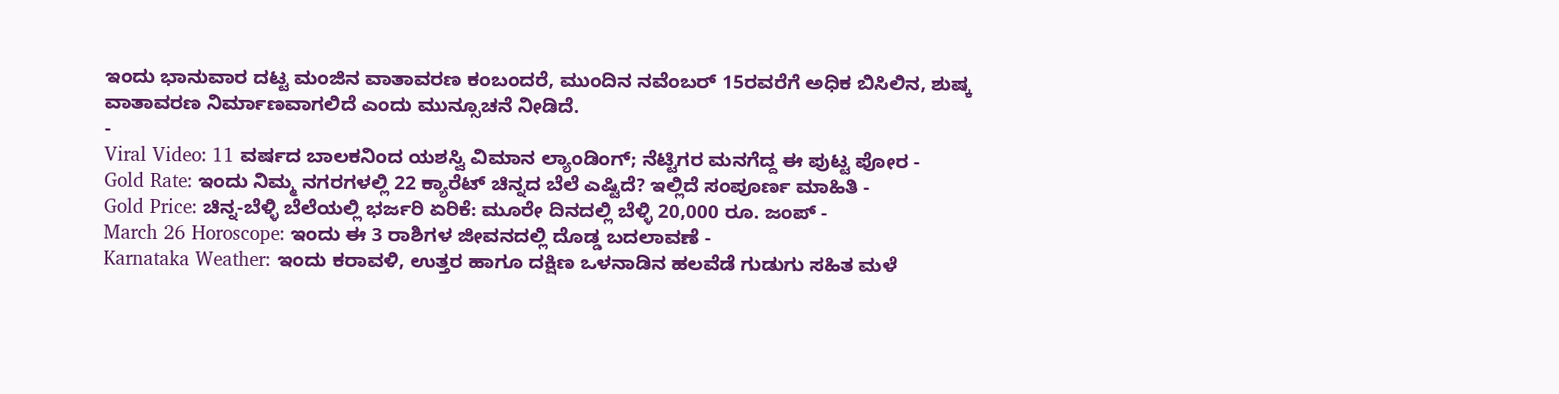ಇಂದು ಭಾನುವಾರ ದಟ್ಟ ಮಂಜಿನ ವಾತಾವರಣ ಕಂಬಂದರೆ, ಮುಂದಿನ ನವೆಂಬರ್ 15ರವರೆಗೆ ಅಧಿಕ ಬಿಸಿಲಿನ, ಶುಷ್ಕ ವಾತಾವರಣ ನಿರ್ಮಾಣವಾಗಲಿದೆ ಎಂದು ಮುನ್ಸೂಚನೆ ನೀಡಿದೆ.
-
Viral Video: 11 ವರ್ಷದ ಬಾಲಕನಿಂದ ಯಶಸ್ವಿ ವಿಮಾನ ಲ್ಯಾಂಡಿಂಗ್; ನೆಟ್ಟಿಗರ ಮನಗೆದ್ದ ಈ ಪುಟ್ಟ ಪೋರ -
Gold Rate: ಇಂದು ನಿಮ್ಮ ನಗರಗಳಲ್ಲಿ 22 ಕ್ಯಾರೆಟ್ ಚಿನ್ನದ ಬೆಲೆ ಎಷ್ಟಿದೆ? ಇಲ್ಲಿದೆ ಸಂಪೂರ್ಣ ಮಾಹಿತಿ -
Gold Price: ಚಿನ್ನ-ಬೆಳ್ಳಿ ಬೆಲೆಯಲ್ಲಿ ಭರ್ಜರಿ ಏರಿಕೆ: ಮೂರೇ ದಿನದಲ್ಲಿ ಬೆಳ್ಳಿ 20,000 ರೂ. ಜಂಪ್ -
March 26 Horoscope: ಇಂದು ಈ 3 ರಾಶಿಗಳ ಜೀವನದಲ್ಲಿ ದೊಡ್ಡ ಬದಲಾವಣೆ -
Karnataka Weather: ಇಂದು ಕರಾವಳಿ, ಉತ್ತರ ಹಾಗೂ ದಕ್ಷಿಣ ಒಳನಾಡಿನ ಹಲವೆಡೆ ಗುಡುಗು ಸಹಿತ ಮಳೆ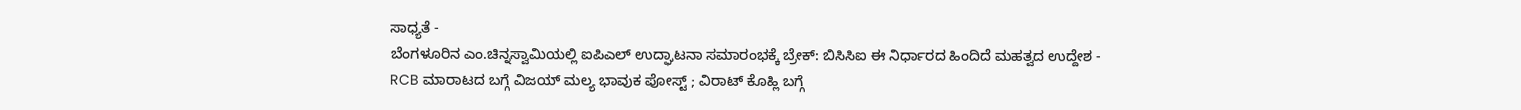ಸಾಧ್ಯತೆ -
ಬೆಂಗಳೂರಿನ ಎಂ.ಚಿನ್ನಸ್ವಾಮಿಯಲ್ಲಿ ಐಪಿಎಲ್ ಉದ್ಘಾಟನಾ ಸಮಾರಂಭಕ್ಕೆ ಬ್ರೇಕ್: ಬಿಸಿಸಿಐ ಈ ನಿರ್ಧಾರದ ಹಿಂದಿದೆ ಮಹತ್ವದ ಉದ್ದೇಶ -
RCB ಮಾರಾಟದ ಬಗ್ಗೆ ವಿಜಯ್ ಮಲ್ಯ ಭಾವುಕ ಪೋಸ್ಟ್ ; ವಿರಾಟ್ ಕೊಹ್ಲಿ ಬಗ್ಗೆ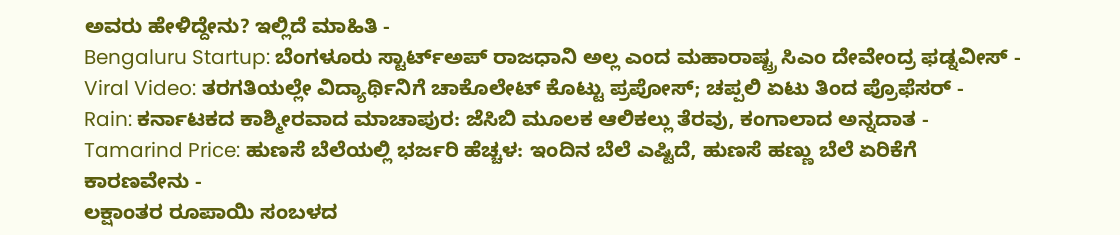ಅವರು ಹೇಳಿದ್ದೇನು? ಇಲ್ಲಿದೆ ಮಾಹಿತಿ -
Bengaluru Startup: ಬೆಂಗಳೂರು ಸ್ಟಾರ್ಟ್ಅಪ್ ರಾಜಧಾನಿ ಅಲ್ಲ ಎಂದ ಮಹಾರಾಷ್ಟ್ರ ಸಿಎಂ ದೇವೇಂದ್ರ ಫಡ್ನವೀಸ್ -
Viral Video: ತರಗತಿಯಲ್ಲೇ ವಿದ್ಯಾರ್ಥಿನಿಗೆ ಚಾಕೊಲೇಟ್ ಕೊಟ್ಟು ಪ್ರಪೋಸ್; ಚಪ್ಪಲಿ ಏಟು ತಿಂದ ಪ್ರೊಫೆಸರ್ -
Rain: ಕರ್ನಾಟಕದ ಕಾಶ್ಮೀರವಾದ ಮಾಚಾಪುರ: ಜೆಸಿಬಿ ಮೂಲಕ ಆಲಿಕಲ್ಲು ತೆರವು, ಕಂಗಾಲಾದ ಅನ್ನದಾತ -
Tamarind Price: ಹುಣಸೆ ಬೆಲೆಯಲ್ಲಿ ಭರ್ಜರಿ ಹೆಚ್ಚಳ: ಇಂದಿನ ಬೆಲೆ ಎಷ್ಟಿದೆ, ಹುಣಸೆ ಹಣ್ಣು ಬೆಲೆ ಏರಿಕೆಗೆ ಕಾರಣವೇನು -
ಲಕ್ಷಾಂತರ ರೂಪಾಯಿ ಸಂಬಳದ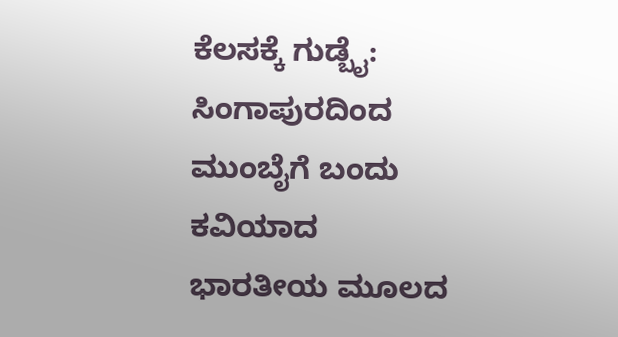ಕೆಲಸಕ್ಕೆ ಗುಡ್ಬೈ: ಸಿಂಗಾಪುರದಿಂದ ಮುಂಬೈಗೆ ಬಂದು ಕವಿಯಾದ ಭಾರತೀಯ ಮೂಲದ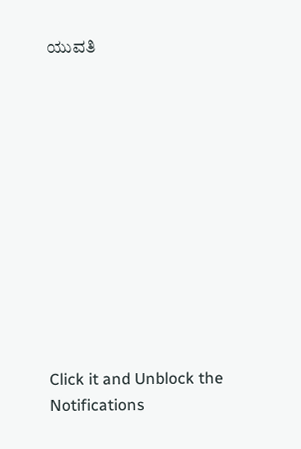ಯುವತಿ












Click it and Unblock the Notifications